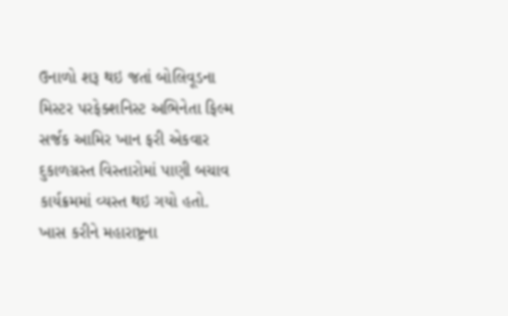ઉનાળો શરૂ થઇ જતાં બોલિવૂડના મિસ્ટર પરફેક્શનિસ્ટ અભિનેતા ફિલ્મ સર્જક આમિર ખાન ફરી એકવાર દુકાળગ્રસ્ત વિસ્તારોમાં પાણી બચાવ કાર્યક્રમમાં વ્યસ્ત થઇ ગયો હતો.
ખાસ કરીને મહારાષ્ટ્રના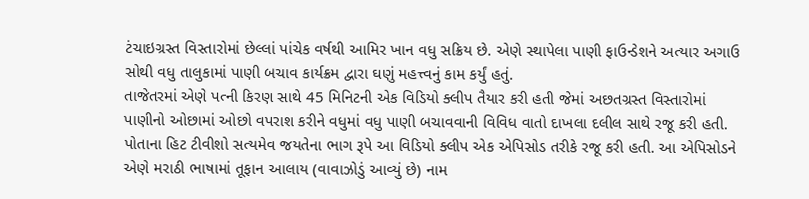ટંચાઇગ્રસ્ત વિસ્તારોમાં છેલ્લાં પાંચેક વર્ષથી આમિર ખાન વધુ સક્રિય છે. એણે સ્થાપેલા પાણી ફાઉન્ડેશને અત્યાર અગાઉ સોથી વધુ તાલુકામાં પાણી બચાવ કાર્યક્રમ દ્વારા ઘણું મહત્ત્વનું કામ કર્યું હતું.
તાજેતરમાં એણે પત્ની કિરણ સાથે 45 મિનિટની એક વિડિયો ક્લીપ તૈયાર કરી હતી જેમાં અછતગ્રસ્ત વિસ્તારોમાં પાણીનો ઓછામાં ઓછો વપરાશ કરીને વધુમાં વધુ પાણી બચાવવાની વિવિધ વાતો દાખલા દલીલ સાથે રજૂ કરી હતી.
પોતાના હિટ ટીવીશો સત્યમેવ જયતેના ભાગ રૂપે આ વિડિયો ક્લીપ એક એપિસોડ તરીકે રજૂ કરી હતી. આ એપિસોડને એણે મરાઠી ભાષામાં તૂફાન આલાય (વાવાઝોડું આવ્યું છે) નામ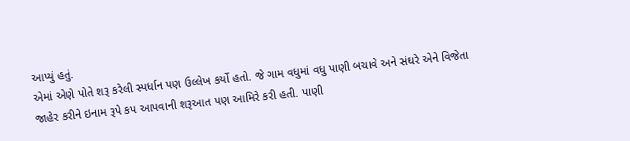આપ્યું હતું.
એમાં એણે પોતે શરૂ કરેલી સ્પર્ધાન પણ ઉલ્લેખ કર્યો હતો. જે ગામ વધુમાં વધુ પાણી બચાવે અને સંઘરે એને વિજેતા જાહેર કરીને ઇનામ રૂપે કપ આપવાની શરૂઆત પણ આમિરે કરી હતી. પાણી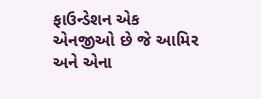ફાઉન્ડેશન એક એનજીઓ છે જે આમિર અને એના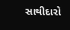સાથીદારો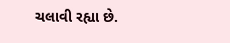ચલાવી રહ્યા છે.